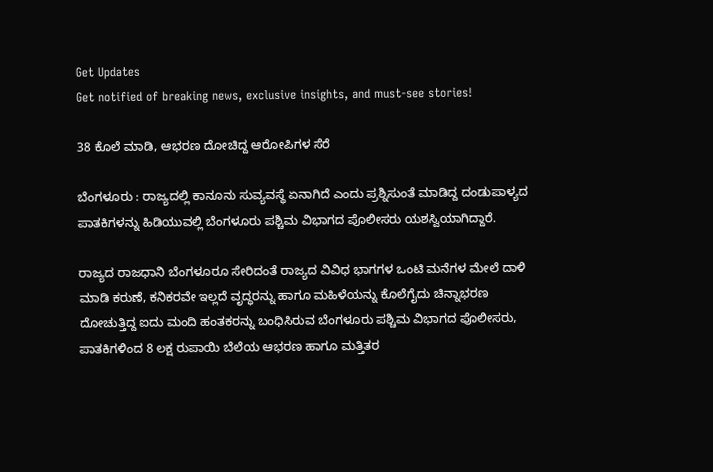Get Updates
Get notified of breaking news, exclusive insights, and must-see stories!

38 ಕೊಲೆ ಮಾಡಿ, ಆಭರಣ ದೋಚಿದ್ದ ಆರೋಪಿಗಳ ಸೆರೆ

ಬೆಂಗಳೂರು : ರಾಜ್ಯದಲ್ಲಿ ಕಾನೂನು ಸುವ್ಯವಸ್ಥೆ ಏನಾಗಿದೆ ಎಂದು ಪ್ರಶ್ನಿಸುಂತೆ ಮಾಡಿದ್ದ ದಂಡುಪಾಳ್ಯದ ಪಾತಕಿಗಳನ್ನು ಹಿಡಿಯುವಲ್ಲಿ ಬೆಂಗಳೂರು ಪಶ್ಚಿಮ ವಿಭಾಗದ ಪೊಲೀಸರು ಯಶಸ್ವಿಯಾಗಿದ್ದಾರೆ.

ರಾಜ್ಯದ ರಾಜಧಾನಿ ಬೆಂಗಳೂರೂ ಸೇರಿದಂತೆ ರಾಜ್ಯದ ವಿವಿಧ ಭಾಗಗಳ ಒಂಟಿ ಮನೆಗಳ ಮೇಲೆ ದಾಳಿ ಮಾಡಿ ಕರುಣೆ, ಕನಿಕರವೇ ಇಲ್ಲದೆ ವೃದ್ಧರನ್ನು ಹಾಗೂ ಮಹಿಳೆಯನ್ನು ಕೊಲೆಗೈದು ಚಿನ್ನಾಭರಣ ದೋಚುತ್ತಿದ್ದ ಐದು ಮಂದಿ ಹಂತಕರನ್ನು ಬಂಧಿಸಿರುವ ಬೆಂಗಳೂರು ಪಶ್ಚಿಮ ವಿಭಾಗದ ಪೊಲೀಸರು, ಪಾತಕಿಗಳಿಂದ 8 ಲಕ್ಷ ರುಪಾಯಿ ಬೆಲೆಯ ಆಭರಣ ಹಾಗೂ ಮತ್ತಿತರ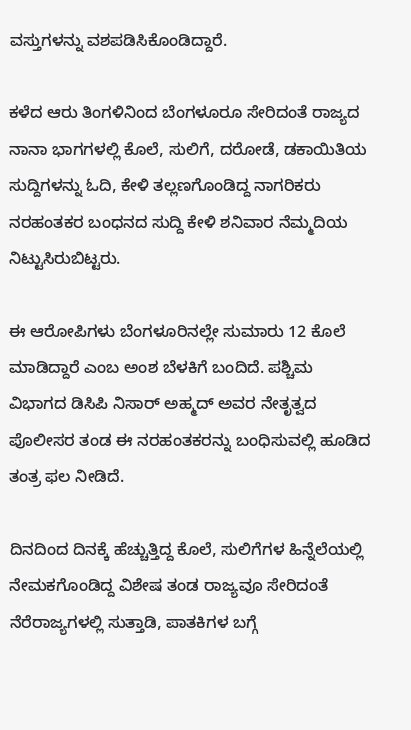ವಸ್ತುಗಳನ್ನು ವಶಪಡಿಸಿಕೊಂಡಿದ್ದಾರೆ.

ಕಳೆದ ಆರು ತಿಂಗಳಿನಿಂದ ಬೆಂಗಳೂರೂ ಸೇರಿದಂತೆ ರಾಜ್ಯದ ನಾನಾ ಭಾಗಗಳಲ್ಲಿ ಕೊಲೆ, ಸುಲಿಗೆ, ದರೋಡೆ, ಡಕಾಯಿತಿಯ ಸುದ್ದಿಗಳನ್ನು ಓದಿ, ಕೇಳಿ ತಲ್ಲಣಗೊಂಡಿದ್ದ ನಾಗರಿಕರು ನರಹಂತಕರ ಬಂಧನದ ಸುದ್ದಿ ಕೇಳಿ ಶನಿವಾರ ನೆಮ್ಮದಿಯ ನಿಟ್ಟುಸಿರುಬಿಟ್ಟರು.

ಈ ಆರೋಪಿಗಳು ಬೆಂಗಳೂರಿನಲ್ಲೇ ಸುಮಾರು 12 ಕೊಲೆ ಮಾಡಿದ್ದಾರೆ ಎಂಬ ಅಂಶ ಬೆಳಕಿಗೆ ಬಂದಿದೆ. ಪಶ್ಚಿಮ ವಿಭಾಗದ ಡಿಸಿಪಿ ನಿಸಾರ್‌ ಅಹ್ಮದ್‌ ಅವರ ನೇತೃತ್ವದ ಪೊಲೀಸರ ತಂಡ ಈ ನರಹಂತಕರನ್ನು ಬಂಧಿಸುವಲ್ಲಿ ಹೂಡಿದ ತಂತ್ರ ಫಲ ನೀಡಿದೆ.

ದಿನದಿಂದ ದಿನಕ್ಕೆ ಹೆಚ್ಚುತ್ತಿದ್ದ ಕೊಲೆ, ಸುಲಿಗೆಗಳ ಹಿನ್ನೆಲೆಯಲ್ಲಿ ನೇಮಕಗೊಂಡಿದ್ದ ವಿಶೇಷ ತಂಡ ರಾಜ್ಯವೂ ಸೇರಿದಂತೆ ನೆರೆರಾಜ್ಯಗಳಲ್ಲಿ ಸುತ್ತಾಡಿ, ಪಾತಕಿಗಳ ಬಗ್ಗೆ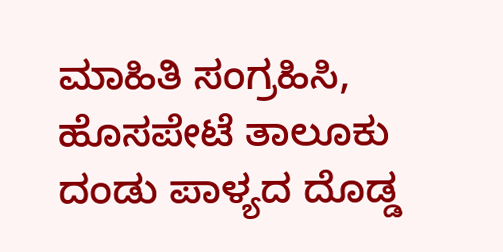ಮಾಹಿತಿ ಸಂಗ್ರಹಿಸಿ, ಹೊಸಪೇಟೆ ತಾಲೂಕು ದಂಡು ಪಾಳ್ಯದ ದೊಡ್ಡ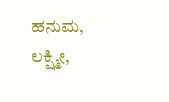ಹನುಮ, ಲಕ್ಷ್ಮೀ,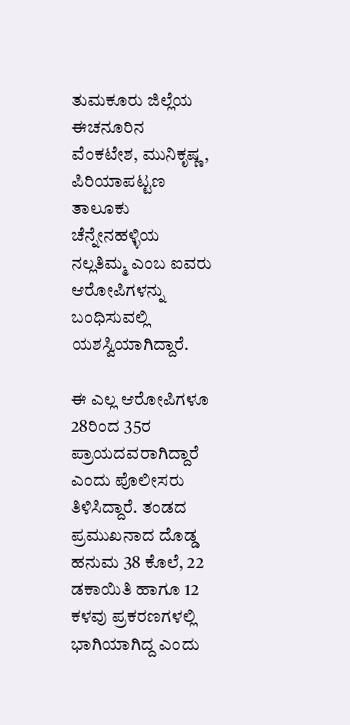ತುಮಕೂರು ಜಿಲ್ಲೆಯ ಈಚನೂರಿನ ವೆಂಕಟೇಶ, ಮುನಿಕೃಷ್ಣ, ಪಿರಿಯಾಪಟ್ಟಣ ತಾಲೂಕು ಚೆನ್ನೇನಹಳ್ಳಿಯ ನಲ್ಲತಿಮ್ಮ ಎಂಬ ಐವರು ಆರೋಪಿಗಳನ್ನು ಬಂಧಿಸುವಲ್ಲಿ ಯಶಸ್ವಿಯಾಗಿದ್ದಾರೆ.

ಈ ಎಲ್ಲ ಆರೋಪಿಗಳೂ 28ರಿಂದ 35ರ ಪ್ರಾಯದವರಾಗಿದ್ದಾರೆ ಎಂದು ಪೊಲೀಸರು ತಿಳಿಸಿದ್ದಾರೆ. ತಂಡದ ಪ್ರಮುಖನಾದ ದೊಡ್ಡ ಹನುಮ 38 ಕೊಲೆ, 22 ಡಕಾಯಿತಿ ಹಾಗೂ 12 ಕಳವು ಪ್ರಕರಣಗಳಲ್ಲಿ ಭಾಗಿಯಾಗಿದ್ದ ಎಂದು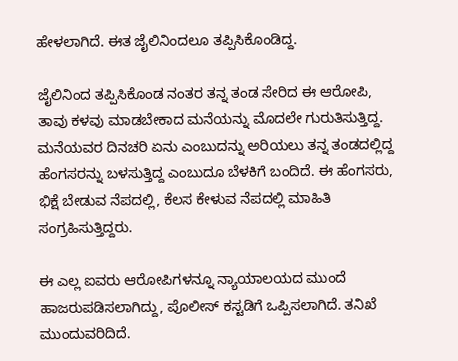ಹೇಳಲಾಗಿದೆ. ಈತ ಜೈಲಿನಿಂದಲೂ ತಪ್ಪಿಸಿಕೊಂಡಿದ್ದ.

ಜೈಲಿನಿಂದ ತಪ್ಪಿಸಿಕೊಂಡ ನಂತರ ತನ್ನ ತಂಡ ಸೇರಿದ ಈ ಆರೋಪಿ, ತಾವು ಕಳವು ಮಾಡಬೇಕಾದ ಮನೆಯನ್ನು ಮೊದಲೇ ಗುರುತಿಸುತ್ತಿದ್ದ. ಮನೆಯವರ ದಿನಚರಿ ಏನು ಎಂಬುದನ್ನು ಅರಿಯಲು ತನ್ನ ತಂಡದಲ್ಲಿದ್ದ ಹೆಂಗಸರನ್ನು ಬಳಸುತ್ತಿದ್ದ ಎಂಬುದೂ ಬೆಳಕಿಗೆ ಬಂದಿದೆ. ಈ ಹೆಂಗಸರು, ಭಿಕ್ಷೆ ಬೇಡುವ ನೆಪದಲ್ಲಿ, ಕೆಲಸ ಕೇಳುವ ನೆಪದಲ್ಲಿ ಮಾಹಿತಿ ಸಂಗ್ರಹಿಸುತ್ತಿದ್ದರು.

ಈ ಎಲ್ಲ ಐವರು ಆರೋಪಿಗಳನ್ನೂ ನ್ಯಾಯಾಲಯದ ಮುಂದೆ ಹಾಜರುಪಡಿಸಲಾಗಿದ್ದು, ಪೊಲೀಸ್‌ ಕಸ್ಟಡಿಗೆ ಒಪ್ಪಿಸಲಾಗಿದೆ. ತನಿಖೆ ಮುಂದುವರಿದಿದೆ.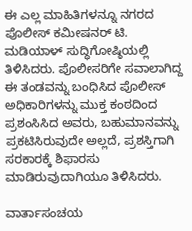ಈ ಎಲ್ಲ ಮಾಹಿತಿಗಳನ್ನೂ ನಗರದ ಪೊಲೀಸ್‌ ಕಮೀಷನರ್‌ ಟಿ. ಮಡಿಯಾಳ್‌ ಸುದ್ಧಿಗೋಷ್ಠಿಯಲ್ಲಿ ತಿಳಿಸಿದರು. ಪೊಲೀಸರಿಗೇ ಸವಾಲಾಗಿದ್ದ ಈ ತಂಡವನ್ನು ಬಂಧಿಸಿದ ಪೊಲೀಸ್‌ ಅಧಿಕಾರಿಗಳನ್ನು ಮುಕ್ತ ಕಂಠದಿಂದ ಪ್ರಶಂಸಿಸಿದ ಅವರು, ಬಹುಮಾನವನ್ನು ಪ್ರಕಟಿಸಿರುವುದೇ ಅಲ್ಲದೆ, ಪ್ರಶಸ್ತಿಗಾಗಿ ಸರಕಾರಕ್ಕೆ ಶಿಫಾರಸು ಮಾಡಿರುವುದಾಗಿಯೂ ತಿಳಿಸಿದರು.

ವಾರ್ತಾಸಂಚಯ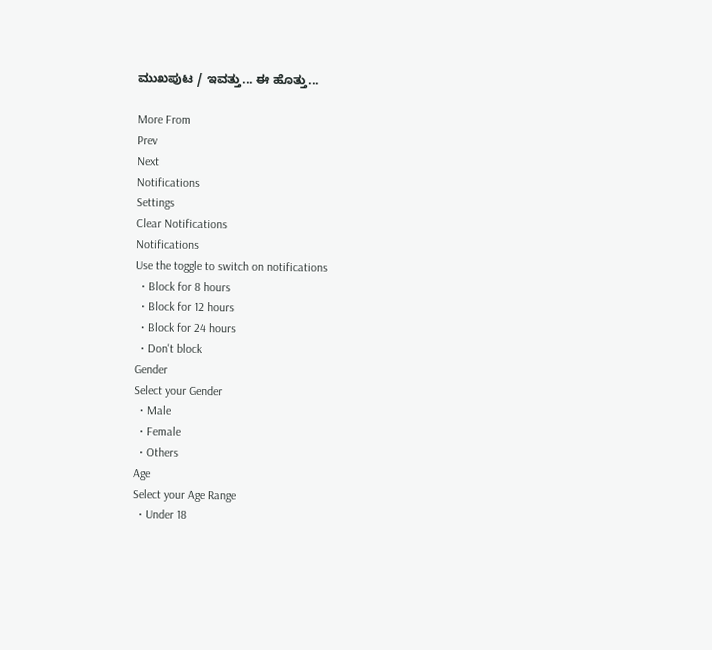ಮುಖಪುಟ / ಇವತ್ತು... ಈ ಹೊತ್ತು...

More From
Prev
Next
Notifications
Settings
Clear Notifications
Notifications
Use the toggle to switch on notifications
  • Block for 8 hours
  • Block for 12 hours
  • Block for 24 hours
  • Don't block
Gender
Select your Gender
  • Male
  • Female
  • Others
Age
Select your Age Range
  • Under 18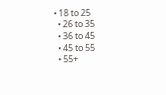• 18 to 25
  • 26 to 35
  • 36 to 45
  • 45 to 55
  • 55+